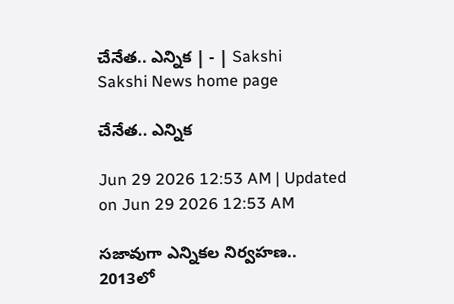చేనేత.. ఎన్నిక | - | Sakshi
Sakshi News home page

చేనేత.. ఎన్నిక

Jun 29 2026 12:53 AM | Updated on Jun 29 2026 12:53 AM

సజావుగా ఎన్నికల నిర్వహణ.. 2013లో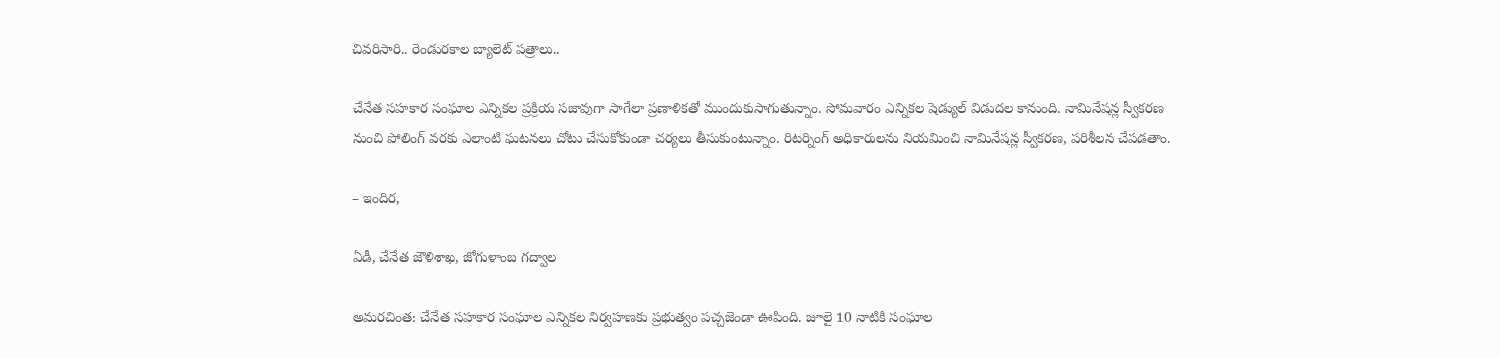చివరిసారి.. రెండురకాల బ్యాలెట్‌ పత్రాలు..

చేనేత సహకార సంఘాల ఎన్నికల ప్రక్రియ సజావుగా సాగేలా ప్రణాళికతో ముందుకుసాగుతున్నాం. సోమవారం ఎన్నికల షెడ్యుల్‌ విడుదల కానుంది. నామినేషన్ల స్వీకరణ నుంచి పోలింగ్‌ వరకు ఎలాంటి ఘటనలు చోటు చేసుకోకుండా చర్యలు తీసుకుంటున్నాం. రిటర్నింగ్‌ అధికారులను నియమించి నామినేషన్ల స్వీకరణ, పరిశీలన చేపడతాం.

– ఇందిర,

ఏడీ, చేనేత జౌళిశాఖ, జోగుళాంబ గద్వాల

అమరచింత: చేనేత సహకార సంఘాల ఎన్నికల నిర్వహణకు ప్రభుత్వం పచ్చజెండా ఊపింది. జూలై 10 నాటికి సంఘాల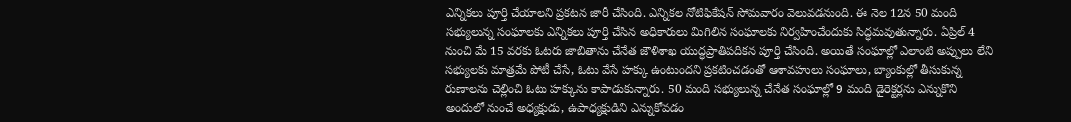ఎన్నికలు పూర్తి చేయాలని ప్రకటన జారీ చేసింది. ఎన్నికల నోటిఫికేషన్‌ సోమవారం వెలువడనుంది. ఈ నెల 12న 50 మంది సభ్యులున్న సంఘాలకు ఎన్నికలు పూర్తి చేసిన అధికారులు మిగిలిన సంఘాలకు నిర్వహించేందుకు సిద్ధమవుతున్నారు. ఏప్రిల్‌ 4 నుంచి మే 15 వరకు ఓటరు జాబితాను చేనేత జౌళిశాఖ యుద్ధప్రాతిపదికన పూర్తి చేసింది. అయితే సంఘాల్లో ఎలాంటి అప్పులు లేని సభ్యులకు మాత్రమే పోటీ చేసే, ఓటు వేసే హక్కు ఉంటుందని ప్రకటించడంతో ఆశావహులు సంఘాలు, బ్యాంకుల్లో తీసుకున్న రుణాలను చెల్లించి ఓటు హక్కును కాపాడుకున్నారు. 50 మంది సభ్యులున్న చేనేత సంఘాల్లో 9 మంది డైరెక్టర్లను ఎన్నుకొని అందులో నుంచే అధ్యక్షుడు, ఉపాధ్యక్షుడిని ఎన్నుకోవడం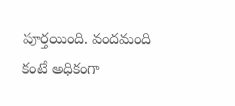పూర్తయింది. వందమంది కంటే అధికంగా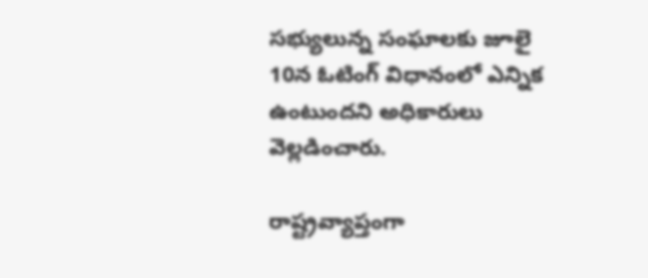సభ్యులున్న సంఘాలకు జూలై 10న ఓటింగ్‌ విధానంలో ఎన్నిక ఉంటుందని అధికారులు వెల్లడించారు.

రాష్ట్రవ్యాప్తంగా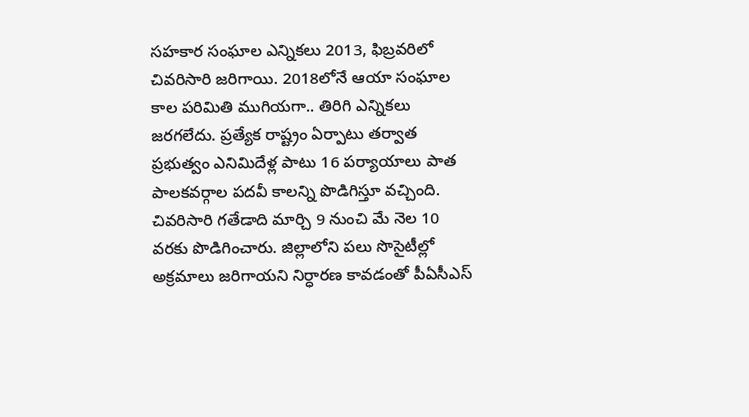సహకార సంఘాల ఎన్నికలు 2013, ఫిబ్రవరిలో చివరిసారి జరిగాయి. 2018లోనే ఆయా సంఘాల కాల పరిమితి ముగియగా.. తిరిగి ఎన్నికలు జరగలేదు. ప్రత్యేక రాష్ట్రం ఏర్పాటు తర్వాత ప్రభుత్వం ఎనిమిదేళ్ల పాటు 16 పర్యాయాలు పాత పాలకవర్గాల పదవీ కాలన్ని పొడిగిస్తూ వచ్చింది. చివరిసారి గతేడాది మార్చి 9 నుంచి మే నెల 10 వరకు పొడిగించారు. జిల్లాలోని పలు సొసైటీల్లో అక్రమాలు జరిగాయని నిర్ధారణ కావడంతో పీఏసీఎస్‌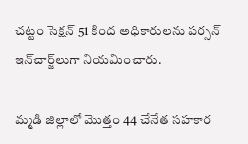చట్టం సెక్షన్‌ 51 కింద అధికారులను పర్సన్‌ ఇన్‌చార్జ్‌లుగా నియమించారు.

మ్మడి జిల్లాలో మొత్తం 44 చేనేత సహకార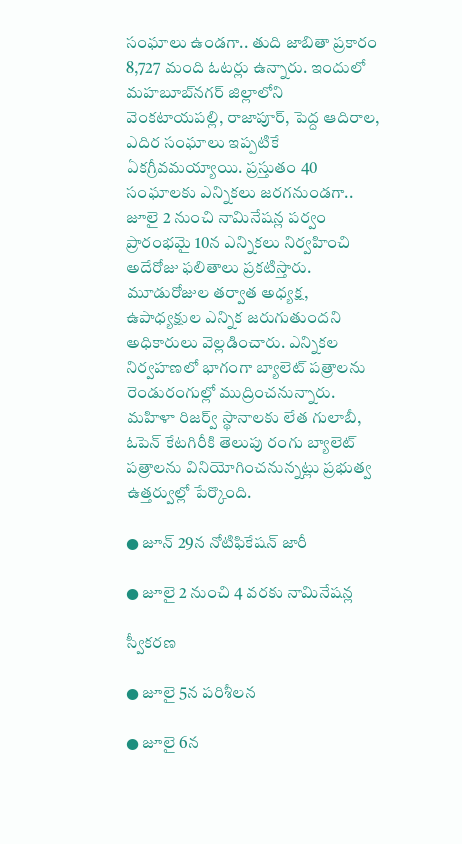సంఘాలు ఉండగా.. తుది జాబితా ప్రకారం 8,727 మంది ఓటర్లు ఉన్నారు. ఇందులో మహబూబ్‌నగర్‌ జిల్లాలోని వెంకటాయపల్లి, రాజాపూర్‌, పెద్ద ఆదిరాల, ఎదిర సంఘాలు ఇప్పటికే ఏకగ్రీవమయ్యాయి. ప్రస్తుతం 40 సంఘాలకు ఎన్నికలు జరగనుండగా.. జూలై 2 నుంచి నామినేషన్ల పర్వం ప్రారంభమై 10న ఎన్నికలు నిర్వహించి అదేరోజు ఫలితాలు ప్రకటిస్తారు. మూడురోజుల తర్వాత అధ్యక్ష, ఉపాధ్యక్షుల ఎన్నిక జరుగుతుందని అధికారులు వెల్లడించారు. ఎన్నికల నిర్వహణలో భాగంగా బ్యాలెట్‌ పత్రాలను రెండురంగుల్లో ముద్రించనున్నారు. మహిళా రిజర్వ్‌ స్థానాలకు లేత గులాబీ, ఓపెన్‌ కేటగిరీకి తెలుపు రంగు బ్యాలెట్‌ పత్రాలను వినియోగించనున్నట్లు ప్రభుత్వ ఉత్తర్వుల్లో పేర్కొంది.

● జూన్‌ 29న నోటిఫికేషన్‌ జారీ

● జూలై 2 నుంచి 4 వరకు నామినేషన్ల

స్వీకరణ

● జూలై 5న పరిశీలన

● జూలై 6న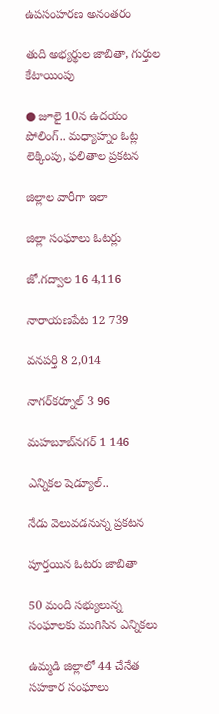ఉపసంహరణ అనంతరం

తుది అభ్యర్థుల జాబితా, గుర్తుల కేటాయింపు

● జూలై 10న ఉదయం పోలింగ్‌.. మధ్యాహ్నం ఓట్ల లెక్కింపు, ఫలితాల ప్రకటన

జిల్లాల వారీగా ఇలా

జిల్లా సంఘాలు ఓటర్లు

జో.గద్వాల 16 4,116

నారాయణపేట 12 739

వనపర్తి 8 2,014

నాగర్‌కర్నూల్‌ 3 96

మహబూబ్‌నగర్‌ 1 146

ఎన్నికల షెడ్యూల్‌..

నేడు వెలువడనున్న ప్రకటన

పూర్తయిన ఓటరు జాబితా

50 మంది సభ్యులున్న సంఘాలకు ముగిసిన ఎన్నికలు

ఉమ్మడి జిల్లాలో 44 చేనేత సహకార సంఘాలు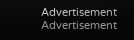Advertisement
Advertisement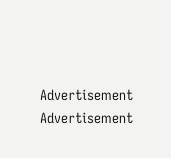Advertisement
Advertisement